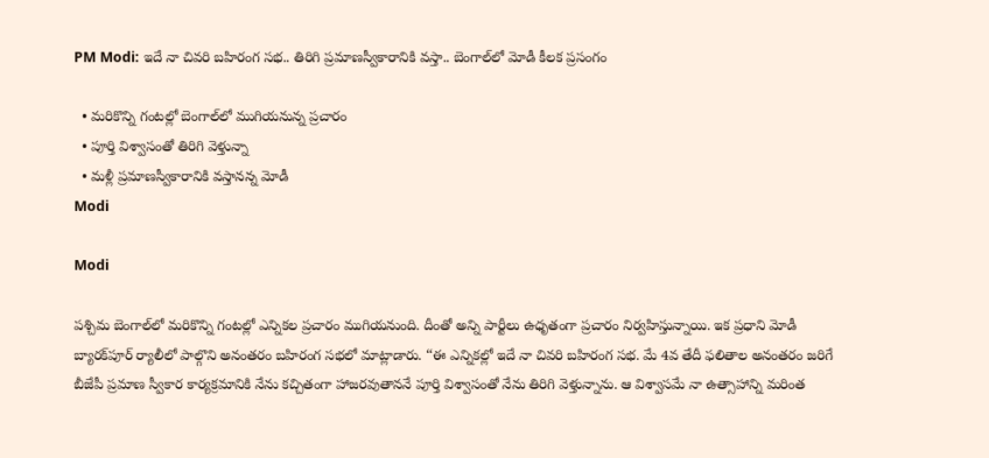PM Modi: ఇదే నా చివరి బహిరంగ సభ.. తిరిగి ప్రమాణస్వీకారానికి వస్తా.. బెంగాల్‌లో మోడీ కీలక ప్రసంగం

  • మరికొన్ని గంటల్లో బెంగాల్‌లో ముగియనున్న ప్రచారం
  • పూర్తి విశ్వాసంతో తిరిగి వెళ్తున్నా
  • మళ్లీ ప్రమాణస్వీకారానికి వస్తానన్న మోడీ
Modi

Modi

పశ్చిమ బెంగాల్‌లో మరికొన్ని గంటల్లో ఎన్నికల ప్రచారం ముగియనుంది. దీంతో అన్ని పార్టీలు ఉధృతంగా ప్రచారం నిర్వహిస్తున్నాయి. ఇక ప్రధాని మోడీ బ్యారక్‌పూర్ ర్యాలీలో పాల్గొని అనంతరం బహిరంగ సభలో మాట్లాడారు. ‘‘ఈ ఎన్నికల్లో ఇదే నా చివరి బహిరంగ సభ. మే 4వ తేదీ ఫలితాల అనంతరం జరిగే బీజేపీ ప్రమాణ స్వీకార కార్యక్రమానికి నేను కచ్చితంగా హాజరవుతాననే పూర్తి విశ్వాసంతో నేను తిరిగి వెళ్తున్నాను. ఆ విశ్వాసమే నా ఉత్సాహాన్ని మరింత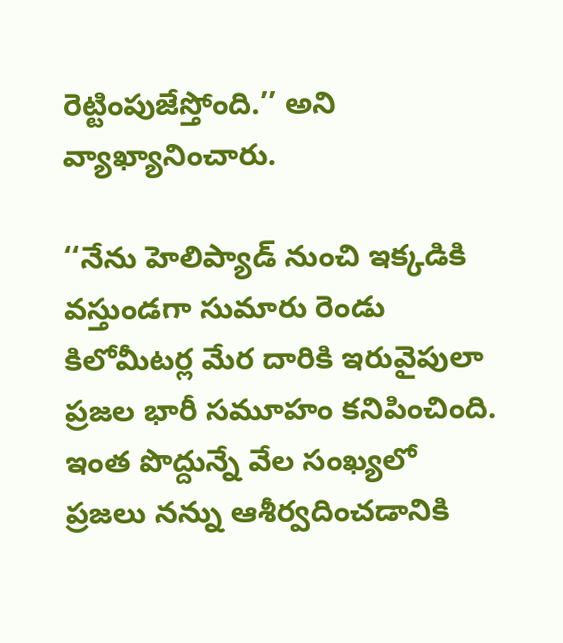రెట్టింపుజేస్తోంది.’’ అని వ్యాఖ్యానించారు.

‘‘నేను హెలిప్యాడ్ నుంచి ఇక్కడికి వస్తుండగా సుమారు రెండు కిలోమీటర్ల మేర దారికి ఇరువైపులా ప్రజల భారీ సమూహం కనిపించింది. ఇంత పొద్దున్నే వేల సంఖ్యలో ప్రజలు నన్ను ఆశీర్వదించడానికి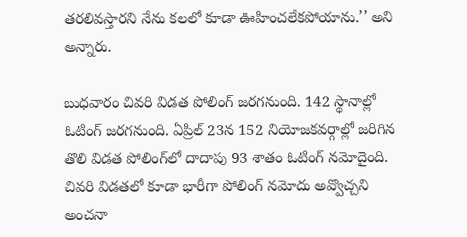తరలివస్తారని నేను కలలో కూడా ఊహించలేకపోయాను.’’ అని అన్నారు.

బుధవారం చివరి విడత పోలింగ్ జరగనుంది. 142 స్థానాల్లో ఓటింగ్ జరగనుంది. ఏప్రిల్ 23న 152 నియోజకవర్గాల్లో జరిగిన తొలి విడత పోలింగ్‌లో దాదాపు 93 శాతం ఓటింగ్ నమోదైంది. చివరి విడతలో కూడా భారీగా పోలింగ్ నమోదు అవ్వొచ్చని అంచనా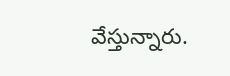వేస్తున్నారు.